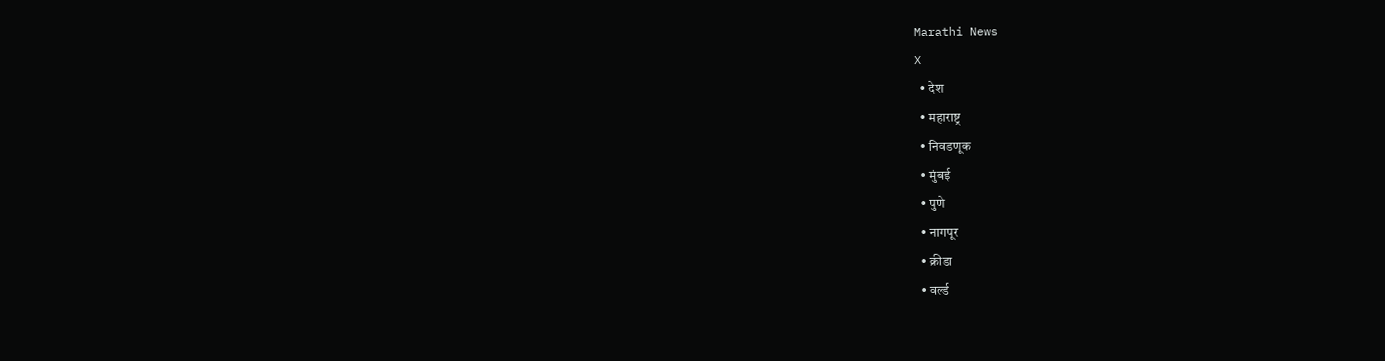Marathi News
X
  • देश
  • महाराष्ट्र
  • निवडणूक
  • मुंबई
  • पुणे
  • नागपूर
  • क्रीडा
  • वर्ल्ड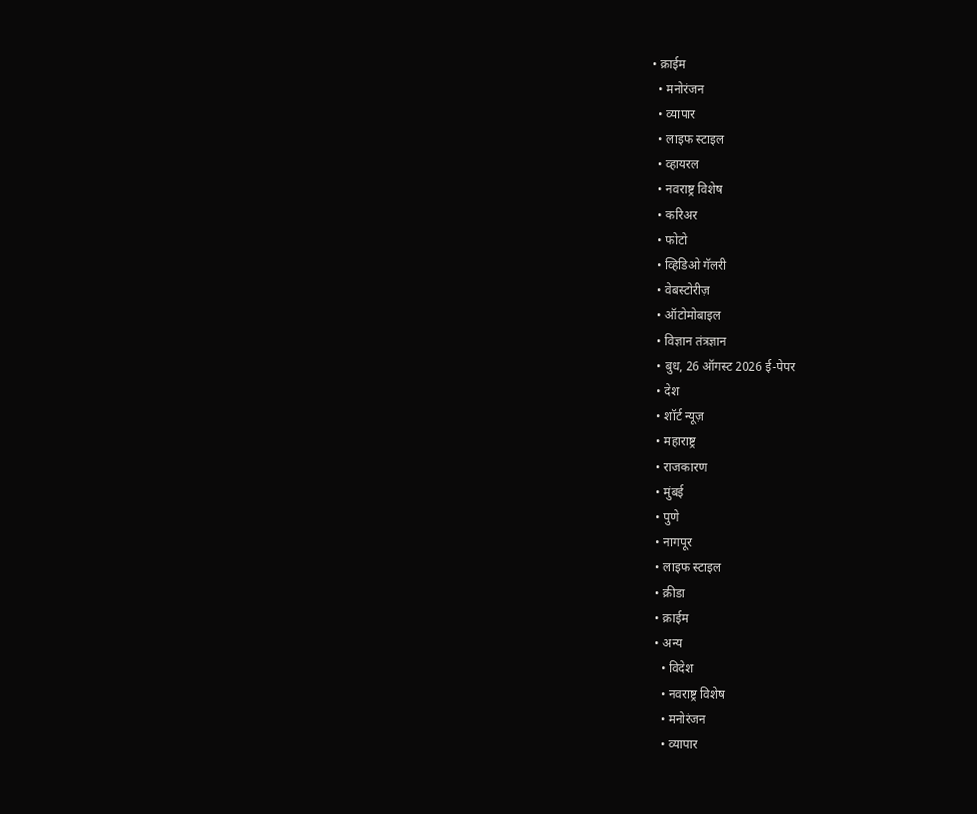• क्राईम
  • मनोरंजन
  • व्यापार
  • लाइफ स्टाइल
  • व्हायरल
  • नवराष्ट्र विशेष
  • करिअर
  • फोटो
  • व्हिडिओ गॅलरी
  • वेबस्टोरीज़
  • ऑटोमोबाइल
  • विज्ञान तंत्रज्ञान
  • बुध, 26 ऑगस्ट 2026 ई-पेपर
  • देश
  • शॉर्ट न्यूज़
  • महाराष्ट्र
  • राजकारण
  • मुंबई
  • पुणे
  • नागपूर
  • लाइफ स्टाइल
  • क्रीडा
  • क्राईम
  • अन्य
    • विदेश
    • नवराष्ट्र विशेष
    • मनोरंजन
    • व्यापार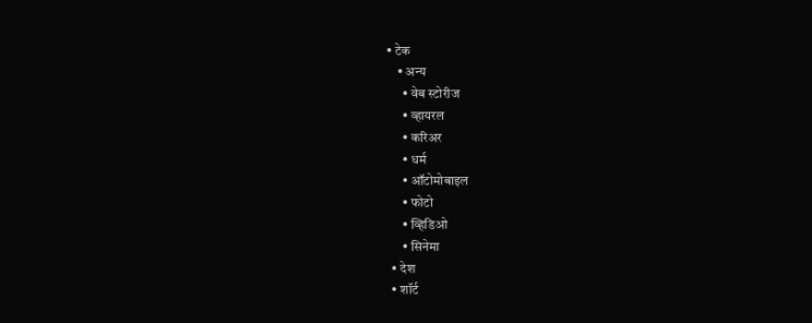• टेक
    • अन्य
      • वेब स्टोरीज
      • व्हायरल
      • करिअर
      • धर्म
      • ऑटोमोबाइल
      • फोटो
      • व्हिडिओ
      • सिनेमा
  • देश
  • शॉर्ट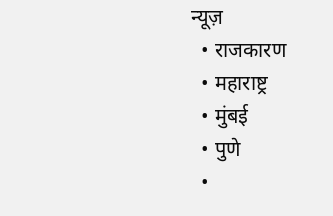न्यूज़
  • राजकारण
  • महाराष्ट्र
  • मुंबई
  • पुणे
  •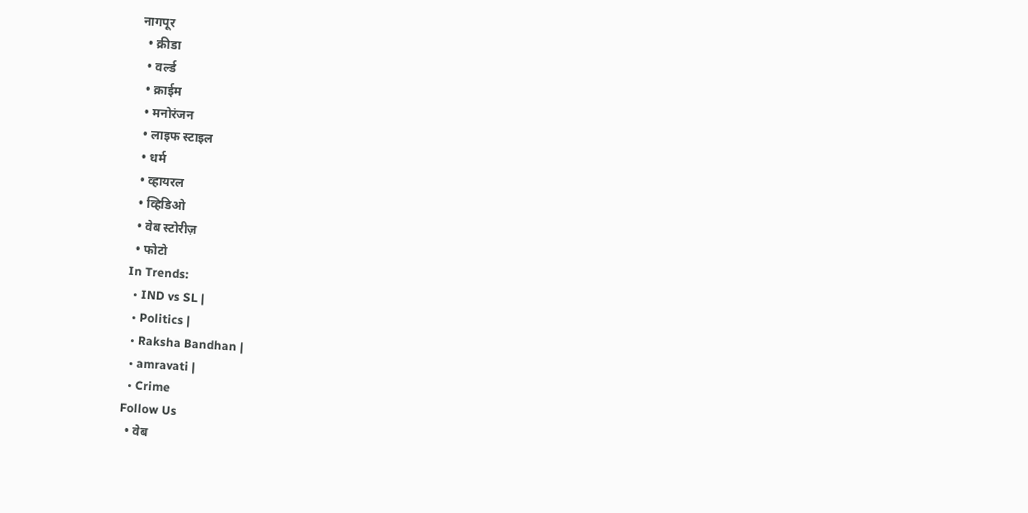नागपूर
  • क्रीडा
  • वर्ल्ड
  • क्राईम
  • मनोरंजन
  • लाइफ स्टाइल
  • धर्म
  • व्हायरल
  • व्हिडिओ
  • वेब स्टोरीज़
  • फोटो
In Trends:
  • IND vs SL |
  • Politics |
  • Raksha Bandhan |
  • amravati |
  • Crime
Follow Us
  • वेब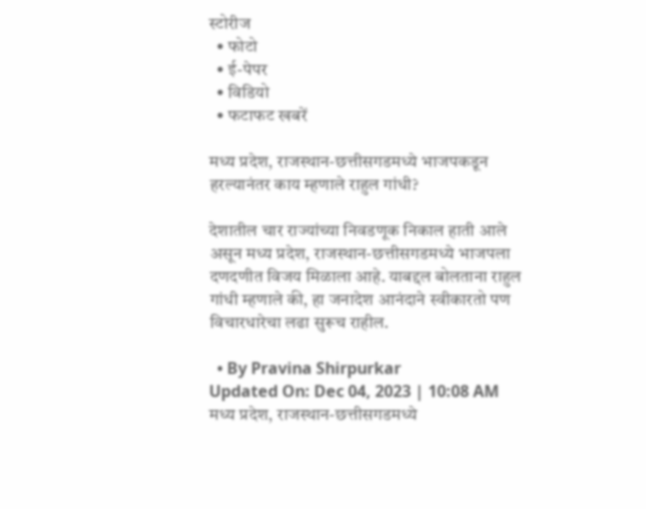स्टोरीज
  • फोटो
  • ई-पेपर
  • विडियो
  • फटाफट खबरें

मध्य प्रदेश, राजस्थान-छत्तीसगडमध्ये भाजपकडून हरल्यानंतर काय म्हणाले राहुल गांधी?

देशातील चार राज्यांच्या निवडणूक निकाल हाती आले असून मध्य प्रदेश, राजस्थान-छत्तीसगडमध्ये भाजपला दणदणीत विजय मिळाला आहे. याबद्दल बोलताना राहुल गांधी म्हणाले की, हा जनादेश आनंदाने स्वीकारतो पण विचारधारेचा लढा सुरूच राहील.

  • By Pravina Shirpurkar
Updated On: Dec 04, 2023 | 10:08 AM
मध्य प्रदेश, राजस्थान-छत्तीसगडमध्ये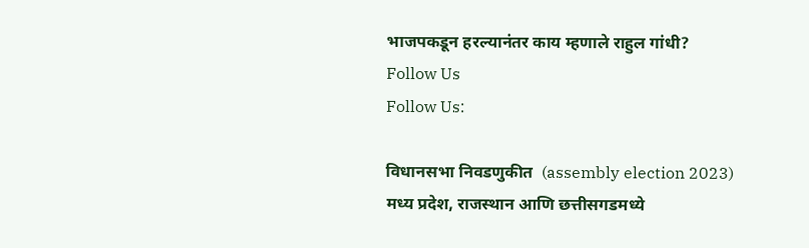भाजपकडून हरल्यानंतर काय म्हणाले राहुल गांधी?
Follow Us
Follow Us:

विधानसभा निवडणुकीत  (assembly election 2023) मध्य प्रदेश, राजस्थान आणि छत्तीसगडमध्ये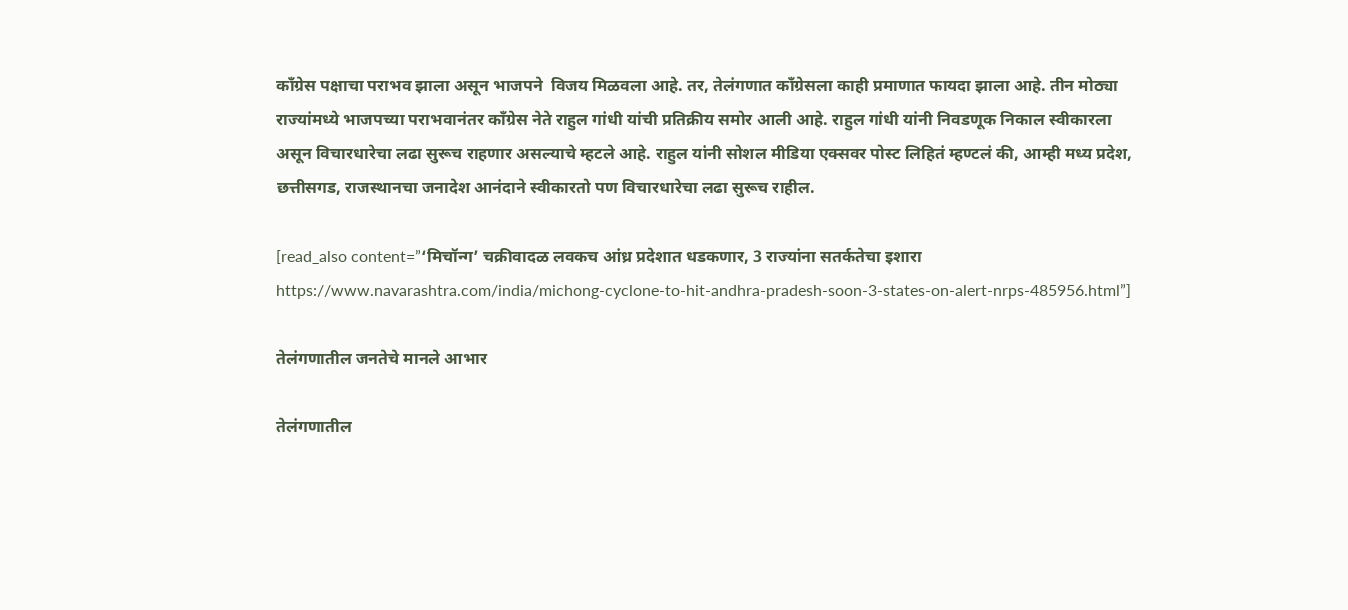काँग्रेस पक्षाचा पराभव झाला असून भाजपने  विजय मिळवला आहे. तर, तेलंगणात काँग्रेसला काही प्रमाणात फायदा झाला आहे. तीन मोठ्या राज्यांमध्ये भाजपच्या पराभवानंतर काँग्रेस नेते राहुल गांधी यांची प्रतिक्रीय समोर आली आहे. राहुल गांधी यांनी निवडणूक निकाल स्वीकारला असून विचारधारेचा लढा सुरूच राहणार असल्याचे म्हटले आहे. राहुल यांनी सोशल मीडिया एक्सवर पोस्ट लिहितं म्हण्टलं की, आम्ही मध्य प्रदेश, छत्तीसगड, राजस्थानचा जनादेश आनंदाने स्वीकारतो पण विचारधारेचा लढा सुरूच राहील.

[read_also content=”‘मिचॉन्ग’ चक्रीवादळ लवकच आंध्र प्रदेशात धडकणार, 3 राज्यांना सतर्कतेचा इशारा https://www.navarashtra.com/india/michong-cyclone-to-hit-andhra-pradesh-soon-3-states-on-alert-nrps-485956.html”]

तेलंगणातील जनतेचे मानले आभार

तेलंगणातील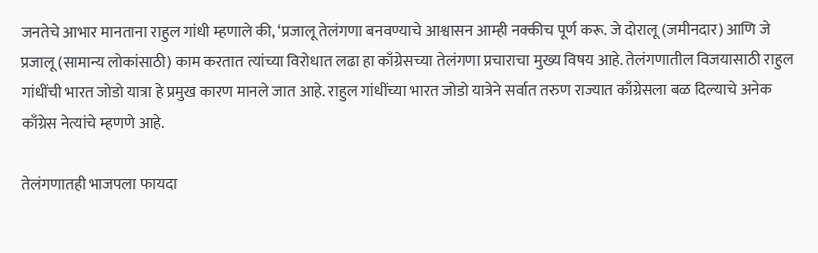जनतेचे आभार मानताना राहुल गांधी म्हणाले की, ‘प्रजालू तेलंगणा बनवण्याचे आश्वासन आम्ही नक्कीच पूर्ण करू. जे दोरालू (जमीनदार) आणि जे प्रजालू (सामान्य लोकांसाठी) काम करतात त्यांच्या विरोधात लढा हा काँग्रेसच्या तेलंगणा प्रचाराचा मुख्य विषय आहे. तेलंगणातील विजयासाठी राहुल गांधींची भारत जोडो यात्रा हे प्रमुख कारण मानले जात आहे. राहुल गांधींच्या भारत जोडो यात्रेने सर्वात तरुण राज्यात काँग्रेसला बळ दिल्याचे अनेक काँग्रेस नेत्यांचे म्हणणे आहे.

तेलंगणातही भाजपला फायदा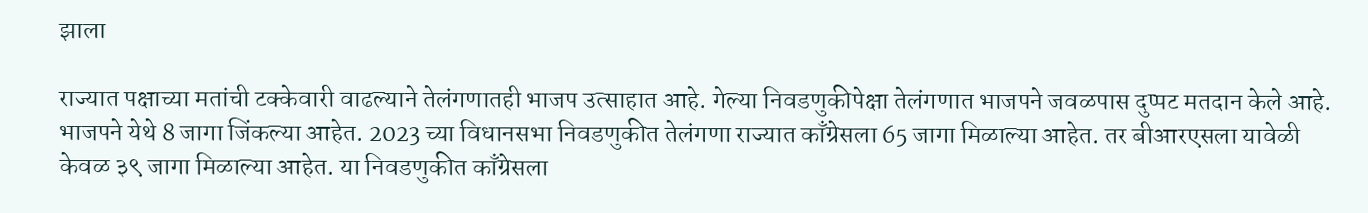झाला

राज्यात पक्षाच्या मतांची टक्केवारी वाढल्याने तेलंगणातही भाजप उत्साहात आहे. गेल्या निवडणुकीपेक्षा तेलंगणात भाजपने जवळपास दुप्पट मतदान केले आहे. भाजपने येथे 8 जागा जिंकल्या आहेत. 2023 च्या विधानसभा निवडणुकीत तेलंगणा राज्यात काँग्रेसला 65 जागा मिळाल्या आहेत. तर बीआरएसला यावेळी केवळ ३९ जागा मिळाल्या आहेत. या निवडणुकीत काँग्रेसला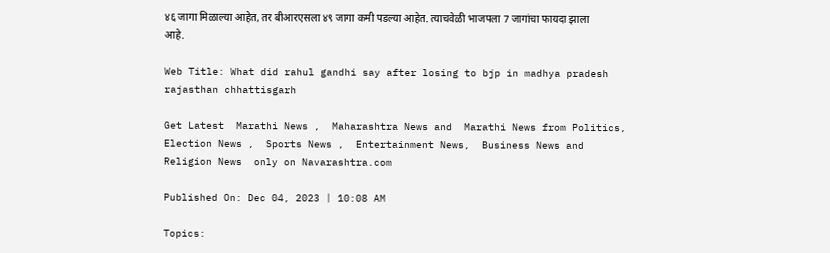४६ जागा मिळाल्या आहेत, तर बीआरएसला ४९ जागा कमी पडल्या आहेत. त्याचवेळी भाजपला 7 जागांचा फायदा झाला आहे.

Web Title: What did rahul gandhi say after losing to bjp in madhya pradesh rajasthan chhattisgarh

Get Latest  Marathi News ,  Maharashtra News and  Marathi News from Politics,  Election News ,  Sports News ,  Entertainment News,  Business News and   Religion News  only on Navarashtra.com

Published On: Dec 04, 2023 | 10:08 AM

Topics: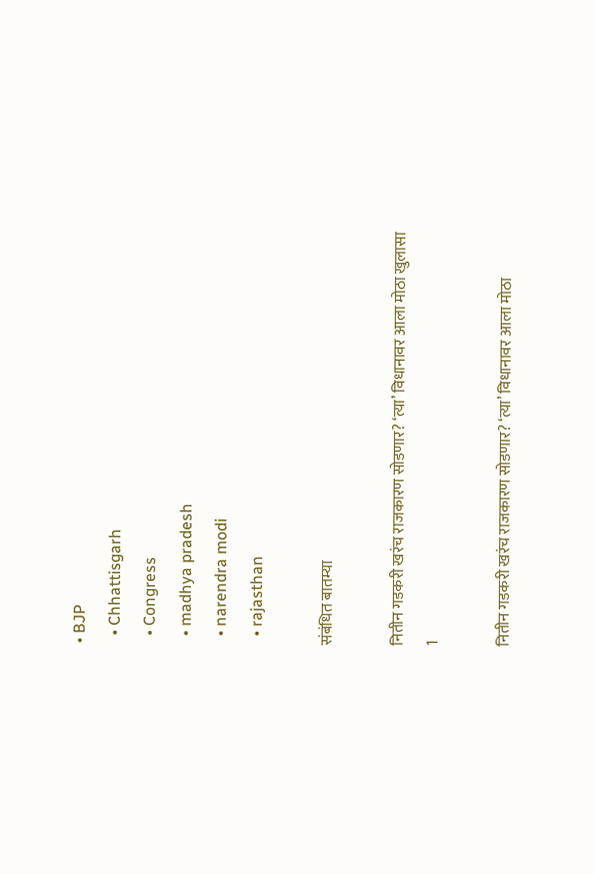• BJP
  • Chhattisgarh
  • Congress
  • madhya pradesh
  • narendra modi
  • rajasthan

संबंधित बातम्या

नितीन गडकरी खरंच राजकारण सोडणार? ‘त्या’ विधानावर आला मोठा खुलासा
1

नितीन गडकरी खरंच राजकारण सोडणार? ‘त्या’ विधानावर आला मोठा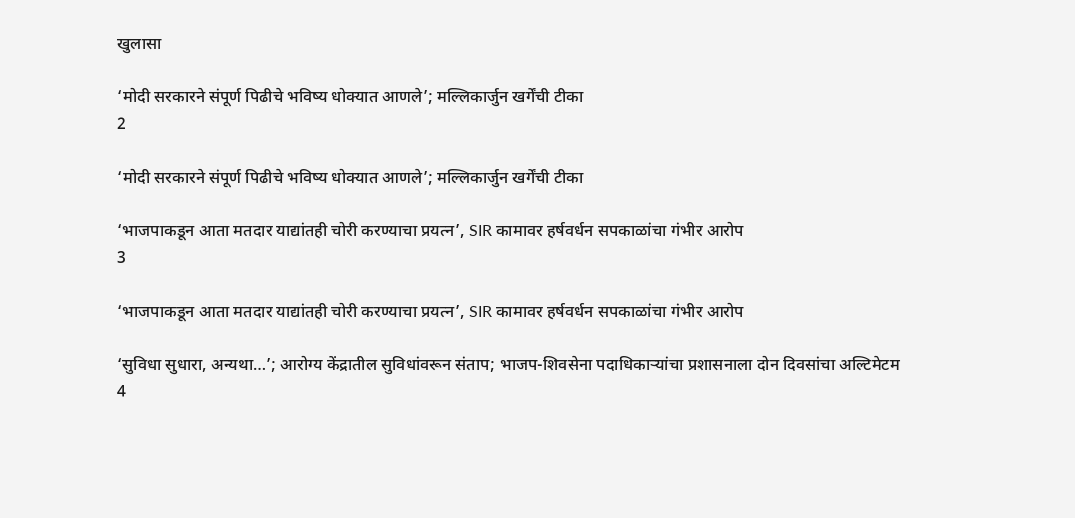खुलासा

‘मोदी सरकारने संपूर्ण पिढीचे भविष्य धोक्यात आणले’; मल्लिकार्जुन खर्गेंची टीका
2

‘मोदी सरकारने संपूर्ण पिढीचे भविष्य धोक्यात आणले’; मल्लिकार्जुन खर्गेंची टीका

‘भाजपाकडून आता मतदार याद्यांतही चोरी करण्याचा प्रयत्न’, SIR कामावर हर्षवर्धन सपकाळांचा गंभीर आरोप
3

‘भाजपाकडून आता मतदार याद्यांतही चोरी करण्याचा प्रयत्न’, SIR कामावर हर्षवर्धन सपकाळांचा गंभीर आरोप

‘सुविधा सुधारा, अन्यथा…’; आरोग्य केंद्रातील सुविधांवरून संताप; भाजप-शिवसेना पदाधिकाऱ्यांचा प्रशासनाला दोन दिवसांचा अल्टिमेटम
4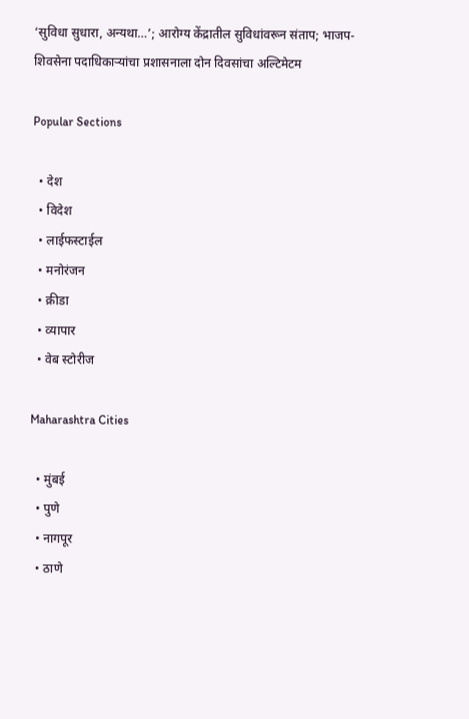‘सुविधा सुधारा, अन्यथा…’; आरोग्य केंद्रातील सुविधांवरून संताप; भाजप-शिवसेना पदाधिकाऱ्यांचा प्रशासनाला दोन दिवसांचा अल्टिमेटम

Popular Sections

  • देश
  • विदेश
  • लाईफस्टाईल
  • मनोरंजन
  • क्रीडा
  • व्यापार
  • वेब स्टोरीज

Maharashtra Cities

  • मुंबई
  • पुणे
  • नागपूर
  • ठाणे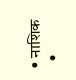• नाशिक
  •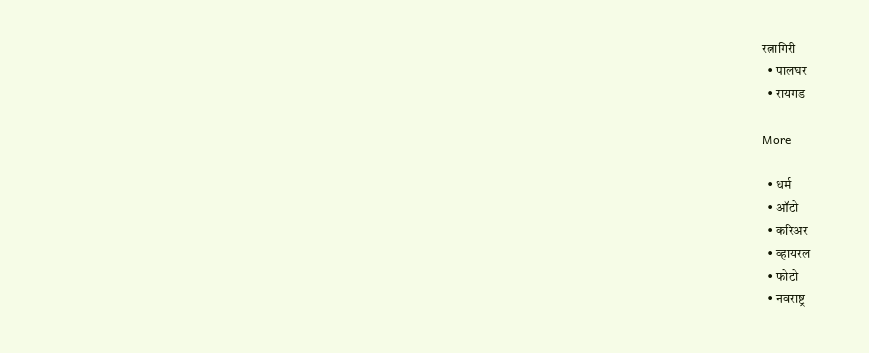रत्नागिरी
  • पालघर
  • रायगड

More

  • धर्म
  • ऑटो
  • करिअर
  • व्हायरल
  • फोटो
  • नवराष्ट्र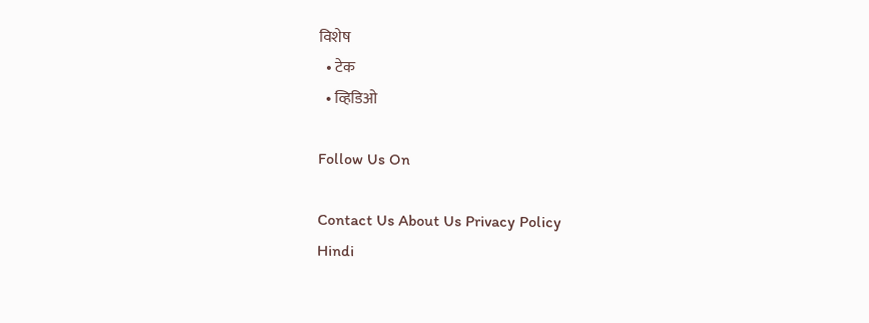विशेष
  • टेक
  • व्हिडिओ

Follow Us On

Contact Us About Us Privacy Policy
Hindi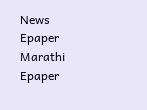News Epaper Marathi Epaper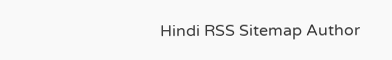Hindi RSS Sitemap Author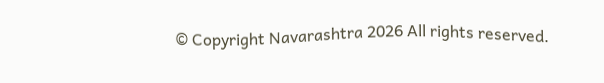© Copyright Navarashtra 2026 All rights reserved.